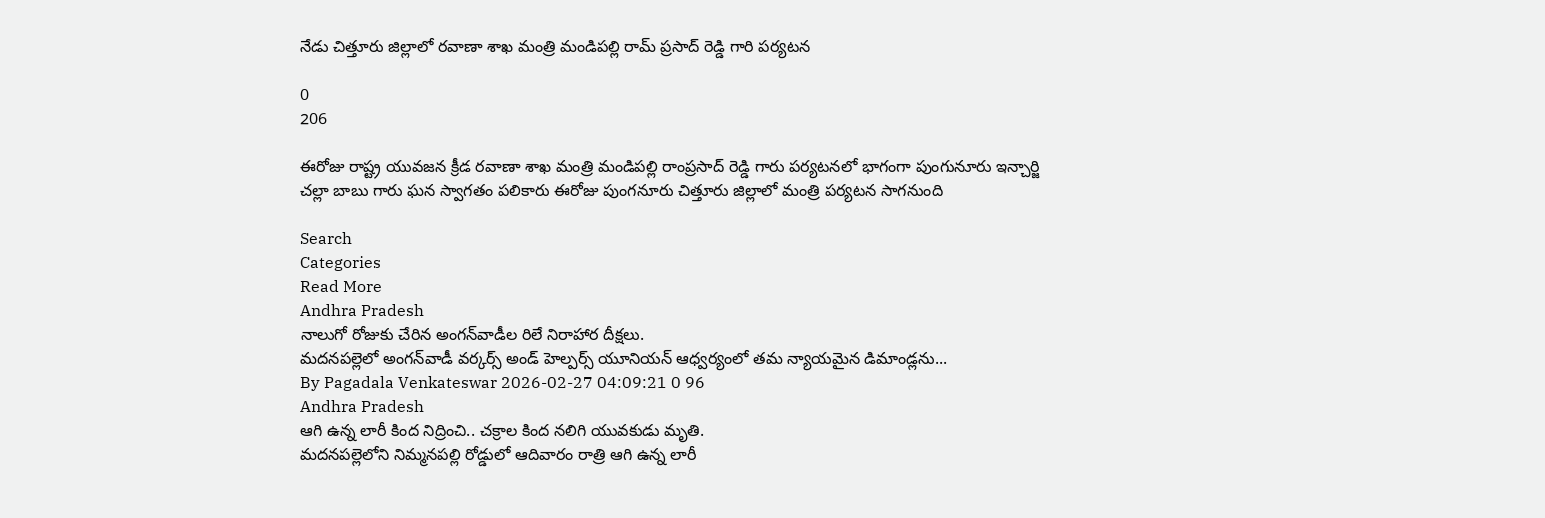నేడు చిత్తూరు జిల్లాలో రవాణా శాఖ మంత్రి మండిపల్లి రామ్ ప్రసాద్ రెడ్డి గారి పర్యటన

0
206

ఈరోజు రాష్ట్ర యువజన క్రీడ రవాణా శాఖ మంత్రి మండిపల్లి రాంప్రసాద్ రెడ్డి గారు పర్యటనలో భాగంగా పుంగునూరు ఇన్చార్జి చల్లా బాబు గారు ఘన స్వాగతం పలికారు ఈరోజు పుంగనూరు చిత్తూరు జిల్లాలో మంత్రి పర్యటన సాగనుంది

Search
Categories
Read More
Andhra Pradesh
నాలుగో రోజుకు చేరిన అంగన్‌వాడీల రిలే నిరాహార దీక్షలు.
మదనపల్లెలో అంగన్‌వాడీ వర్కర్స్ అండ్ హెల్పర్స్ యూనియన్ ఆధ్వర్యంలో తమ న్యాయమైన డిమాండ్లను...
By Pagadala Venkateswar 2026-02-27 04:09:21 0 96
Andhra Pradesh
ఆగి ఉన్న లారీ కింద నిద్రించి.. చక్రాల కింద నలిగి యువకుడు మృతి.
మదనపల్లెలోని నిమ్మనపల్లి రోడ్డులో ఆదివారం రాత్రి ఆగి ఉన్న లారీ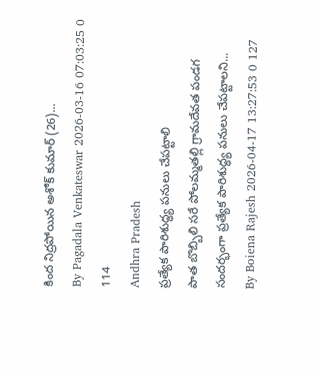కింద నిద్రపోయిన అశోక్ కుమార్ (26)...
By Pagadala Venkateswar 2026-03-16 07:03:25 0 114
Andhra Pradesh
ప్రత్యేక పారిశుద్ధ్య పనులు చేపట్టాలి
పాత బొబ్బిలి సరే పోలమ్మతల్లి గ్రామదేవత పండగ సందర్భంగా ప్రత్యేక పారిశుద్ధ్య పనులు చేపట్టాలని...
By Boiena Rajesh 2026-04-17 13:27:53 0 127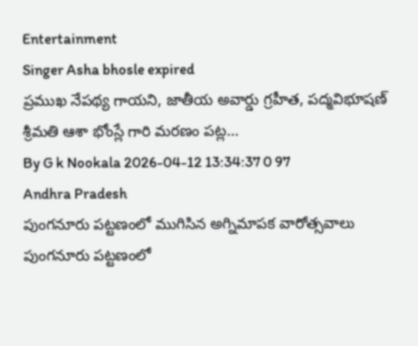Entertainment
Singer Asha bhosle expired
ప్రముఖ నేపథ్య గాయని, జాతీయ అవార్డు గ్రహీత, పద్మవిభూషణ్ శ్రీమతి ఆశా భోంస్లే గారి మరణం పట్ల...
By G k Nookala 2026-04-12 13:34:37 0 97
Andhra Pradesh
పుంగనూరు పట్టణంలో ముగిసిన అగ్నిమాపక వారోత్సవాలు
పుంగనూరు పట్టణంలో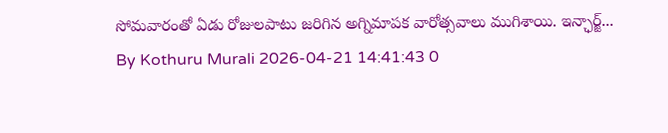సోమవారంతో ఏడు రోజులపాటు జరిగిన అగ్నిమాపక వారోత్సవాలు ముగిశాయి. ఇన్ఛార్జ్...
By Kothuru Murali 2026-04-21 14:41:43 0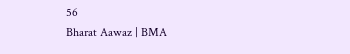56
Bharat Aawaz | BMA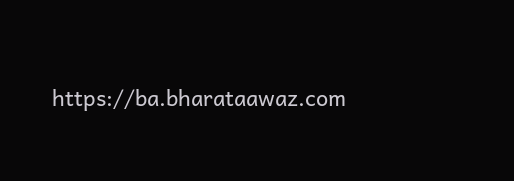https://ba.bharataawaz.com